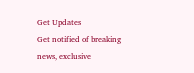Get Updates
Get notified of breaking news, exclusive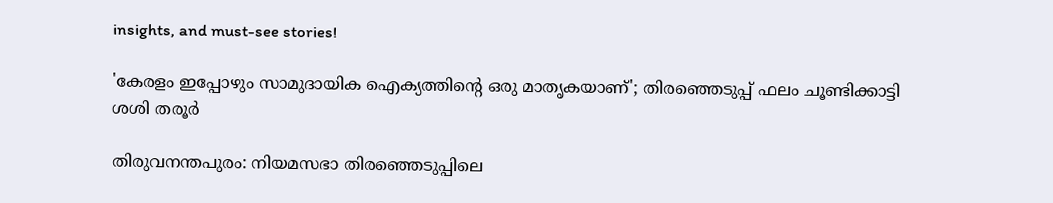insights, and must-see stories!

'കേരളം ഇപ്പോഴും സാമുദായിക ഐക്യത്തിന്റെ ഒരു മാതൃകയാണ്'; തിരഞ്ഞെടുപ്പ് ഫലം ചൂണ്ടിക്കാട്ടി ശശി തരൂർ

തിരുവനന്തപുരം: നിയമസഭാ തിരഞ്ഞെടുപ്പിലെ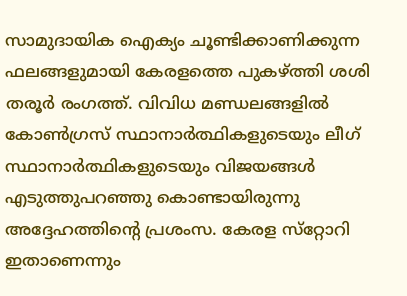സാമുദായിക ഐക്യം ചൂണ്ടിക്കാണിക്കുന്ന ഫലങ്ങളുമായി കേരളത്തെ പുകഴ്ത്തി ശശി തരൂർ രംഗത്ത്. വിവിധ മണ്ഡലങ്ങളിൽ കോൺഗ്രസ് സ്ഥാനാർത്ഥികളുടെയും ലീഗ് സ്ഥാനാർത്ഥികളുടെയും വിജയങ്ങൾ എടുത്തുപറഞ്ഞു കൊണ്ടായിരുന്നു അദ്ദേഹത്തിന്റെ പ്രശംസ. കേരള സ്‌റ്റോറി ഇതാണെന്നും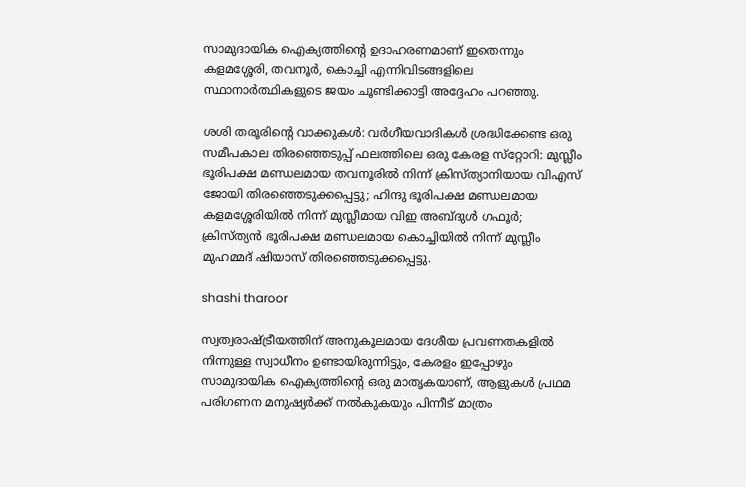സാമുദായിക ഐക്യത്തിന്റെ ഉദാഹരണമാണ് ഇതെന്നും കളമശ്ശേരി, തവനൂർ, കൊച്ചി എന്നിവിടങ്ങളിലെ സ്ഥാനാർത്ഥികളുടെ ജയം ചൂണ്ടിക്കാട്ടി അദ്ദേഹം പറഞ്ഞു.

ശശി തരൂരിന്റെ വാക്കുകൾ: വർഗീയവാദികൾ ശ്രദ്ധിക്കേണ്ട ഒരു സമീപകാല തിരഞ്ഞെടുപ്പ് ഫലത്തിലെ ഒരു കേരള സ്‌റ്റോറി: മുസ്ലീം ഭൂരിപക്ഷ മണ്ഡലമായ തവനൂരിൽ നിന്ന് ക്രിസ്ത്യാനിയായ വിഎസ് ജോയി തിരഞ്ഞെടുക്കപ്പെട്ടു; ഹിന്ദു ഭൂരിപക്ഷ മണ്ഡലമായ കളമശ്ശേരിയിൽ നിന്ന് മുസ്ലീമായ വിഇ അബ്‌ദുൾ ഗഫൂർ; ക്രിസ്ത്യൻ ഭൂരിപക്ഷ മണ്ഡലമായ കൊച്ചിയിൽ നിന്ന് മുസ്ലീം മുഹമ്മദ് ഷിയാസ് തിരഞ്ഞെടുക്കപ്പെട്ടു.

shashi tharoor

സ്വത്വരാഷ്ട്രീയത്തിന് അനുകൂലമായ ദേശീയ പ്രവണതകളിൽ നിന്നുള്ള സ്വാധീനം ഉണ്ടായിരുന്നിട്ടും, കേരളം ഇപ്പോഴും സാമുദായിക ഐക്യത്തിന്റെ ഒരു മാതൃകയാണ്, ആളുകൾ പ്രഥമ പരിഗണന മനുഷ്യർക്ക് നൽകുകയും പിന്നീട് മാത്രം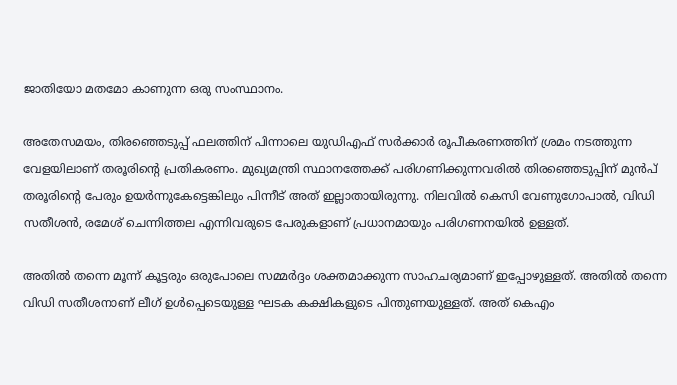ജാതിയോ മതമോ കാണുന്ന ഒരു സംസ്ഥാനം.

അതേസമയം, തിരഞ്ഞെടുപ്പ് ഫലത്തിന് പിന്നാലെ യുഡിഎഫ് സർക്കാർ രൂപീകരണത്തിന് ശ്രമം നടത്തുന്ന വേളയിലാണ് തരൂരിന്റെ പ്രതികരണം. മുഖ്യമന്ത്രി സ്ഥാനത്തേക്ക് പരിഗണിക്കുന്നവരിൽ തിരഞ്ഞെടുപ്പിന് മുൻപ് തരൂരിന്റെ പേരും ഉയർന്നുകേട്ടെങ്കിലും പിന്നീട് അത് ഇല്ലാതായിരുന്നു. നിലവിൽ കെസി വേണുഗോപാൽ, വിഡി സതീശൻ, രമേശ് ചെന്നിത്തല എന്നിവരുടെ പേരുകളാണ് പ്രധാനമായും പരിഗണനയിൽ ഉള്ളത്.

അതിൽ തന്നെ മൂന്ന് കൂട്ടരും ഒരുപോലെ സമ്മർദ്ദം ശക്തമാക്കുന്ന സാഹചര്യമാണ് ഇപ്പോഴുള്ളത്. അതിൽ തന്നെ വിഡി സതീശനാണ് ലീഗ് ഉൾപ്പെടെയുള്ള ഘടക കക്ഷികളുടെ പിന്തുണയുള്ളത്. അത് കെഎം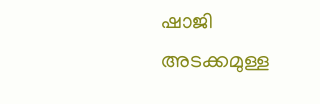ഷാജി അടക്കമുള്ള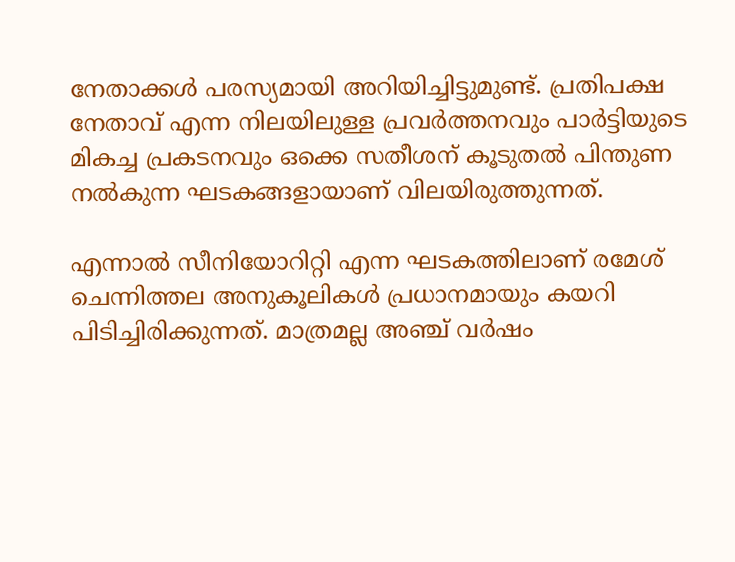നേതാക്കൾ പരസ്യമായി അറിയിച്ചിട്ടുമുണ്ട്. പ്രതിപക്ഷ നേതാവ് എന്ന നിലയിലുള്ള പ്രവർത്തനവും പാർട്ടിയുടെ മികച്ച പ്രകടനവും ഒക്കെ സതീശന് കൂടുതൽ പിന്തുണ നൽകുന്ന ഘടകങ്ങളായാണ് വിലയിരുത്തുന്നത്.

എന്നാൽ സീനിയോറിറ്റി എന്ന ഘടകത്തിലാണ് രമേശ് ചെന്നിത്തല അനുകൂലികൾ പ്രധാനമായും കയറി പിടിച്ചിരിക്കുന്നത്. മാത്രമല്ല അഞ്ച് വർഷം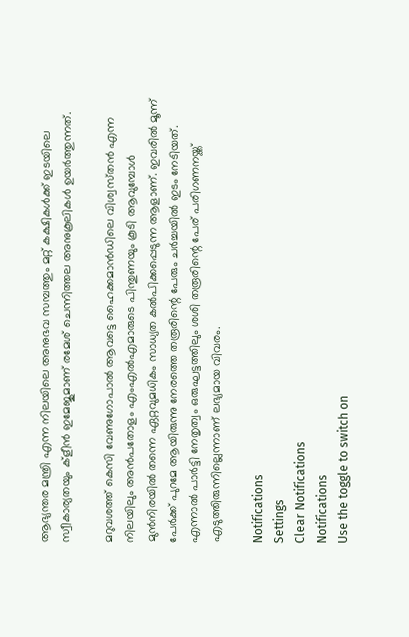ആഭ്യന്തര മന്ത്രി എന്ന നിലയിലെ അനുഭവ സമ്പത്തും മറ്റ് കക്ഷികൾക്ക് ഇടയിലെ സ്വീകാര്യതയും ക്ളീൻ ഇമേജുമാണ് രമേശ് ചെന്നിത്തല അനുകൂലികൾ ഉയർത്തുന്നത്.

മറുവശത്ത് കെസി വേണുഗോപാൽ ആവട്ടെ ഹൈക്കമാൻഡിലെ വിശ്വസ്‌തൻ എന്ന നിലയിലും അൻപതോളം എംഎൽഎമാരുടെ പിന്തുണയും കൂടി ആവുമ്പോൾ മുൻനിരയിൽ തന്നെ ഏറ്റവുമധികം സാധ്യത കൽപിക്കപ്പെടുന്ന ആളാണ്. ഇവരിൽ മൂന്ന് പേർക്ക് പുറമേ ആയിരുന്നു നേരത്തെ തരൂരിന്റെ പേരും ചർച്ചയിൽ ഇടം നേടിയത്. എന്നാൽ പാർട്ടി നേതൃത്വം ഒരുഘട്ടത്തിലും ശശി തരൂരിന്റെ പേര് പരിഗണനയ്ക്ക് എടുത്തിരുന്നില്ലെന്നാണ് ലഭ്യമായ വിവരം.

Notifications
Settings
Clear Notifications
Notifications
Use the toggle to switch on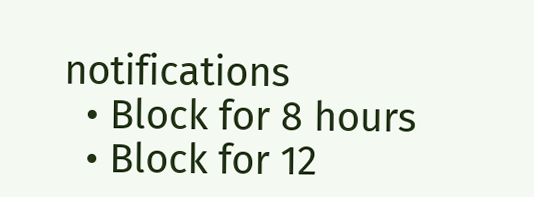notifications
  • Block for 8 hours
  • Block for 12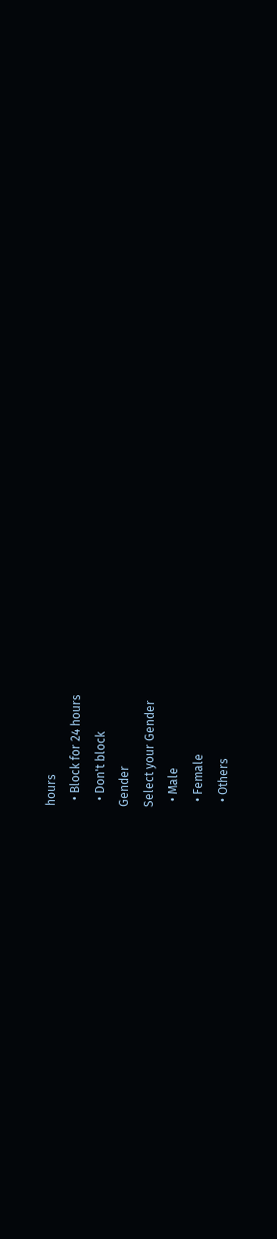hours
  • Block for 24 hours
  • Don't block
Gender
Select your Gender
  • Male
  • Female
  • Others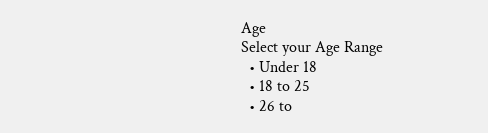Age
Select your Age Range
  • Under 18
  • 18 to 25
  • 26 to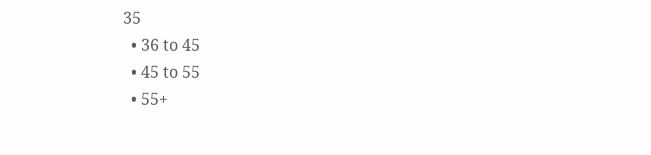35
  • 36 to 45
  • 45 to 55
  • 55+